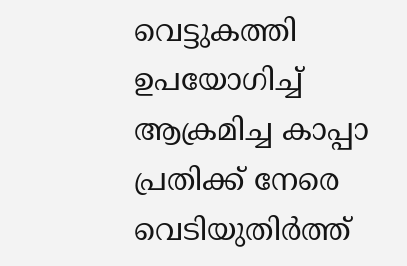വെട്ടുകത്തി ഉപയോഗിച്ച് ആക്രമിച്ച കാപ്പാ പ്രതിക്ക് നേരെ വെടിയുതിർത്ത്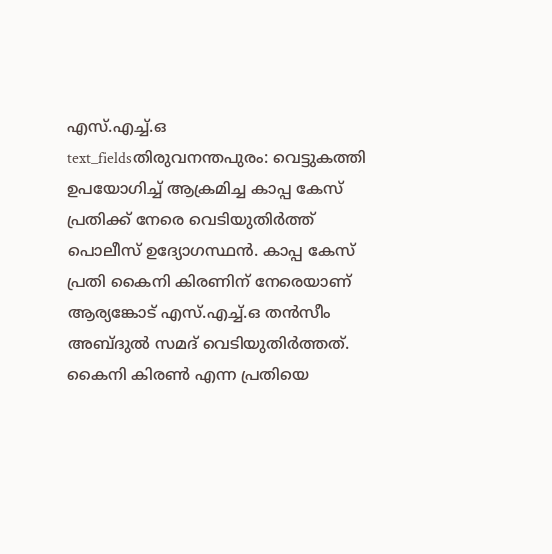എസ്.എച്ച്.ഒ
text_fieldsതിരുവനന്തപുരം: വെട്ടുകത്തി ഉപയോഗിച്ച് ആക്രമിച്ച കാപ്പ കേസ് പ്രതിക്ക് നേരെ വെടിയുതിർത്ത് പൊലീസ് ഉദ്യോഗസ്ഥൻ. കാപ്പ കേസ് പ്രതി കൈനി കിരണിന് നേരെയാണ് ആര്യങ്കോട് എസ്.എച്ച്.ഒ തൻസീം അബ്ദുൽ സമദ് വെടിയുതിർത്തത്.
കൈനി കിരൺ എന്ന പ്രതിയെ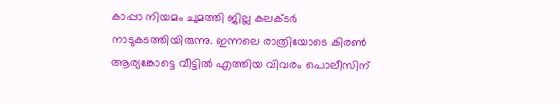കാപ്പാ നിയമം ചുമത്തി ജില്ല കലക്ടർ നാടുകടത്തിയിരുന്നു. ഇന്നലെ രാത്രിയോടെ കിരൺ ആര്യങ്കോട്ടെ വീട്ടിൽ എത്തിയ വിവരം പൊലീസിന്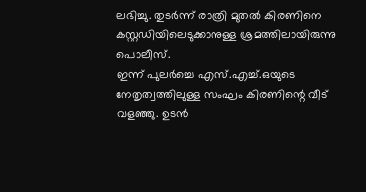ലഭിച്ചു. തുടർന്ന് രാത്രി മുതൽ കിരണിനെ കസ്റ്റഡിയിലെടുക്കാനുള്ള ശ്രമത്തിലായിരുന്നു പൊലീസ്.
ഇന്ന് പുലർച്ചെ എസ്.എച്ച്.ഒയുടെ നേതൃത്വത്തിലുള്ള സംഘം കിരണിന്റെ വീട് വളഞ്ഞു. ഉടൻ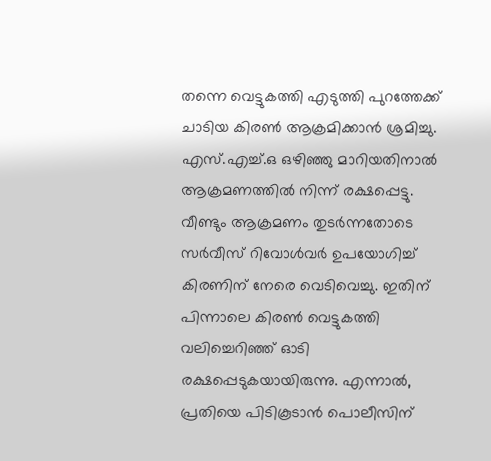തന്നെ വെട്ടുകത്തി എടുത്തി പുറത്തേക്ക് ചാടിയ കിരൺ ആക്രമിക്കാൻ ശ്രമിച്ചു. എസ്.എച്ച്.ഒ ഒഴിഞ്ഞു മാറിയതിനാൽ ആക്രമണത്തിൽ നിന്ന് രക്ഷപ്പെട്ടു.
വീണ്ടും ആക്രമണം തുടർന്നതോടെ സർവീസ് റിവോൾവർ ഉപയോഗിച്ച് കിരണിന് നേരെ വെടിവെച്ചു. ഇതിന് പിന്നാലെ കിരൺ വെട്ടുകത്തി വലിച്ചെറിഞ്ഞ് ഓടി രക്ഷപ്പെടുകയായിരുന്നു. എന്നാൽ, പ്രതിയെ പിടികൂടാൻ പൊലീസിന്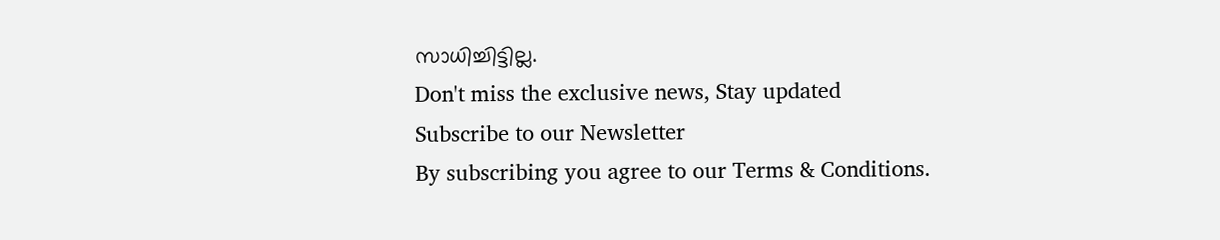സാധിച്ചിട്ടില്ല.
Don't miss the exclusive news, Stay updated
Subscribe to our Newsletter
By subscribing you agree to our Terms & Conditions.